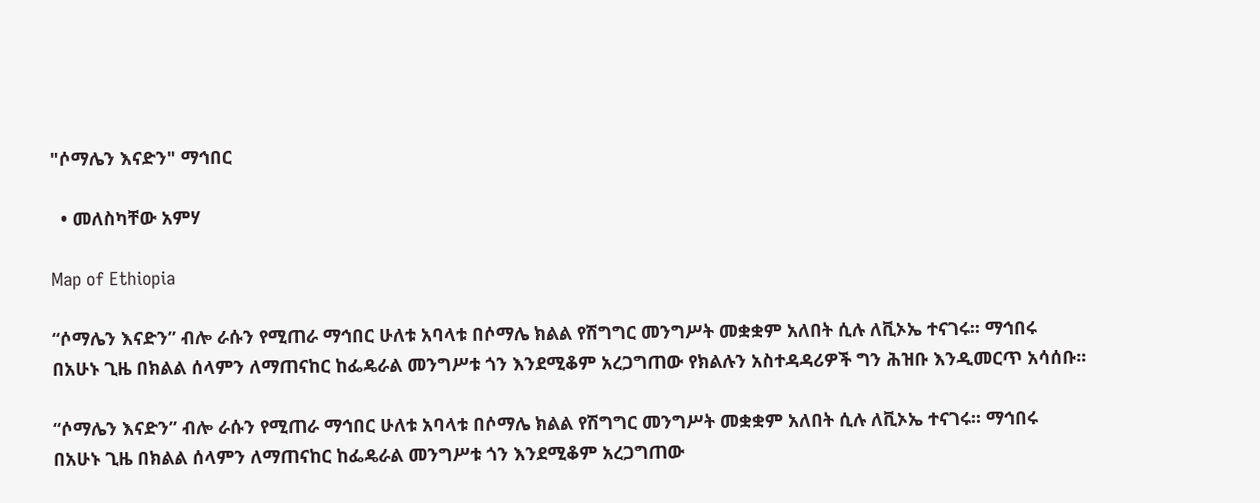"ሶማሌን እናድን" ማኅበር

  • መለስካቸው አምሃ

Map of Ethiopia

“ሶማሌን እናድን” ብሎ ራሱን የሚጠራ ማኅበር ሁለቱ አባላቱ በሶማሌ ክልል የሽግግር መንግሥት መቋቋም አለበት ሲሉ ለቪኦኤ ተናገሩ፡፡ ማኅበሩ በአሁኑ ጊዜ በክልል ሰላምን ለማጠናከር ከፌዴራል መንግሥቱ ጎን እንደሚቆም አረጋግጠው የክልሉን አስተዳዳሪዎች ግን ሕዝቡ እንዲመርጥ አሳሰቡ፡፡

“ሶማሌን እናድን” ብሎ ራሱን የሚጠራ ማኅበር ሁለቱ አባላቱ በሶማሌ ክልል የሽግግር መንግሥት መቋቋም አለበት ሲሉ ለቪኦኤ ተናገሩ፡፡ ማኅበሩ በአሁኑ ጊዜ በክልል ሰላምን ለማጠናከር ከፌዴራል መንግሥቱ ጎን እንደሚቆም አረጋግጠው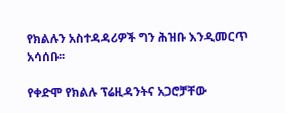የክልሉን አስተዳዳሪዎች ግን ሕዝቡ እንዲመርጥ አሳሰቡ፡፡

የቀድሞ የክልሉ ፕሬዚዳንትና አጋሮቻቸው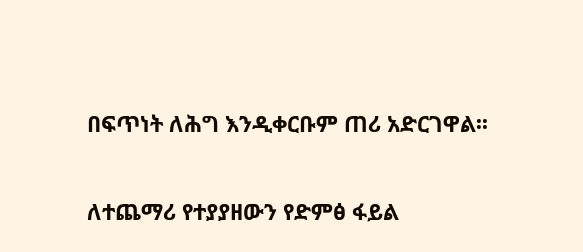በፍጥነት ለሕግ እንዲቀርቡም ጠሪ አድርገዋል፡፡

ለተጨማሪ የተያያዘውን የድምፅ ፋይል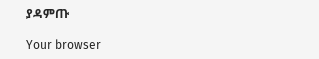ያዳምጡ

Your browser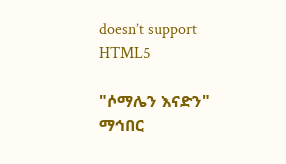doesn’t support HTML5

"ሶማሌን እናድን" ማኅበር